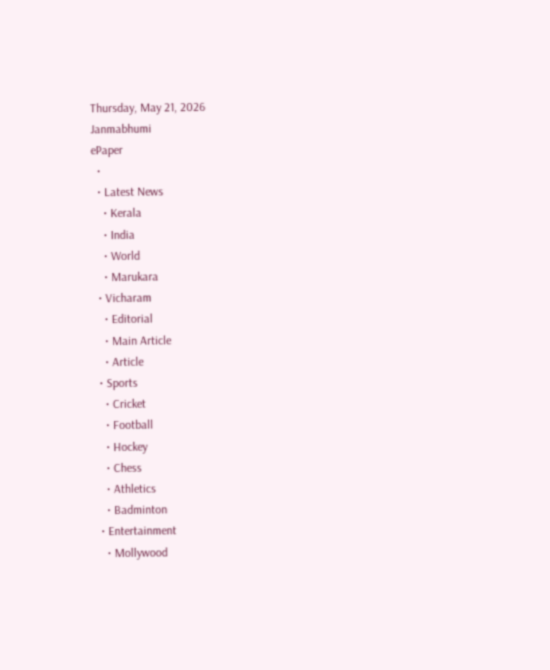Thursday, May 21, 2026
Janmabhumi
ePaper
  •
  • Latest News
    • Kerala
    • India
    • World
    • Marukara
  • Vicharam
    • Editorial
    • Main Article
    • Article
  • Sports
    • Cricket
    • Football
    • Hockey
    • Chess
    • Athletics
    • Badminton
  • Entertainment
    • Mollywood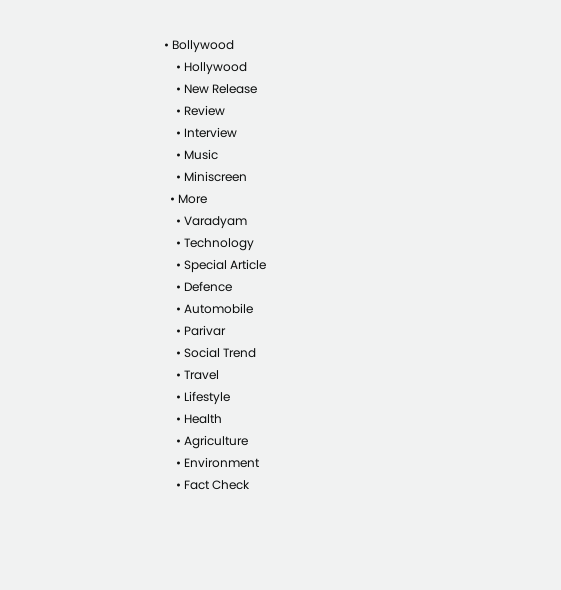• Bollywood
    • Hollywood
    • New Release
    • Review
    • Interview
    • Music
    • Miniscreen
  • More
    • Varadyam
    • Technology
    • Special Article
    • Defence
    • Automobile
    • Parivar
    • Social Trend
    • Travel
    • Lifestyle
    • Health
    • Agriculture
    • Environment
    • Fact Check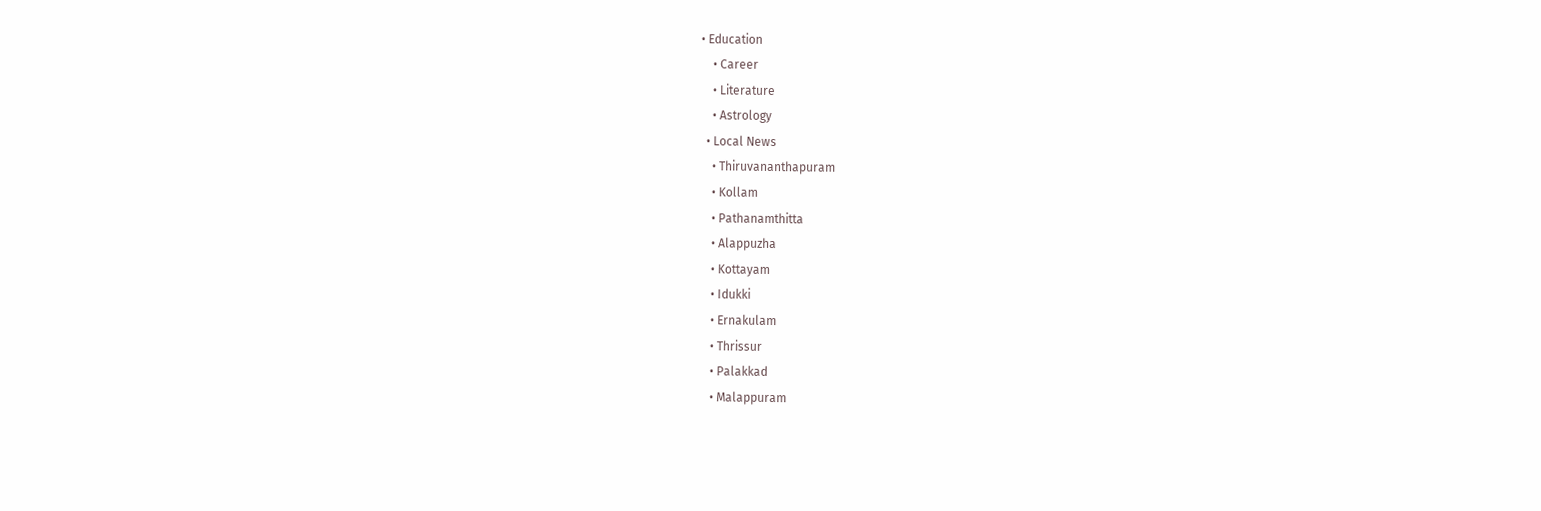• Education
    • Career
    • Literature
    • Astrology
  • Local News
    • Thiruvananthapuram
    • Kollam
    • Pathanamthitta
    • Alappuzha
    • Kottayam
    • Idukki
    • Ernakulam
    • Thrissur
    • Palakkad
    • Malappuram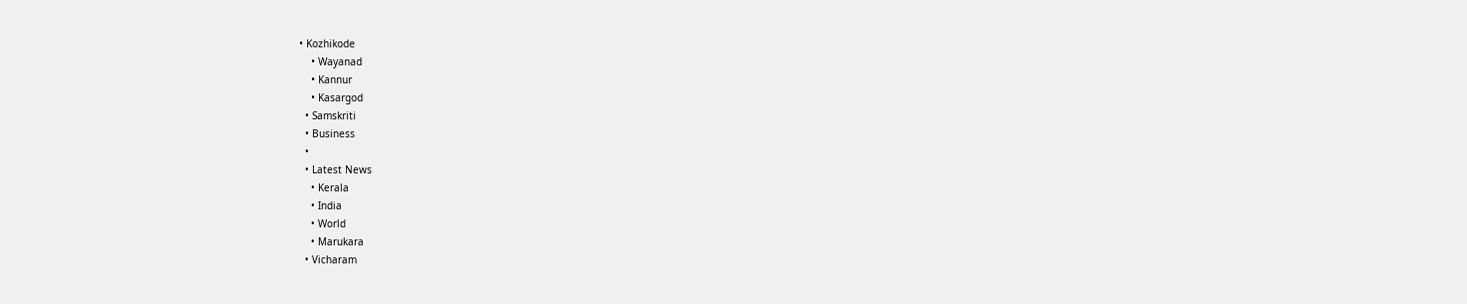• Kozhikode
    • Wayanad
    • Kannur
    • Kasargod
  • Samskriti
  • Business
  •
  • Latest News
    • Kerala
    • India
    • World
    • Marukara
  • Vicharam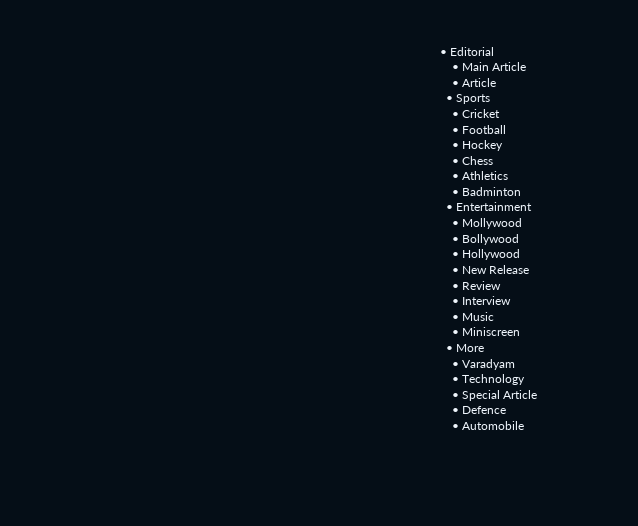• Editorial
    • Main Article
    • Article
  • Sports
    • Cricket
    • Football
    • Hockey
    • Chess
    • Athletics
    • Badminton
  • Entertainment
    • Mollywood
    • Bollywood
    • Hollywood
    • New Release
    • Review
    • Interview
    • Music
    • Miniscreen
  • More
    • Varadyam
    • Technology
    • Special Article
    • Defence
    • Automobile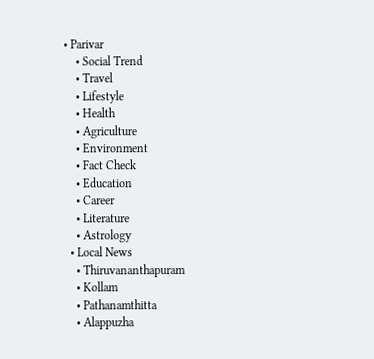• Parivar
    • Social Trend
    • Travel
    • Lifestyle
    • Health
    • Agriculture
    • Environment
    • Fact Check
    • Education
    • Career
    • Literature
    • Astrology
  • Local News
    • Thiruvananthapuram
    • Kollam
    • Pathanamthitta
    • Alappuzha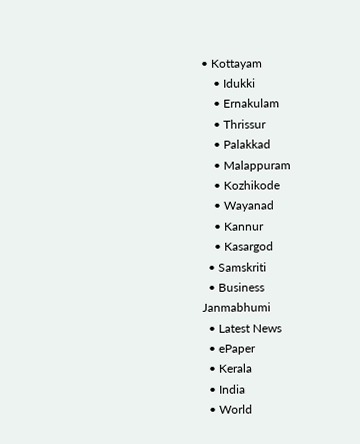• Kottayam
    • Idukki
    • Ernakulam
    • Thrissur
    • Palakkad
    • Malappuram
    • Kozhikode
    • Wayanad
    • Kannur
    • Kasargod
  • Samskriti
  • Business
Janmabhumi
  • Latest News
  • ePaper
  • Kerala
  • India
  • World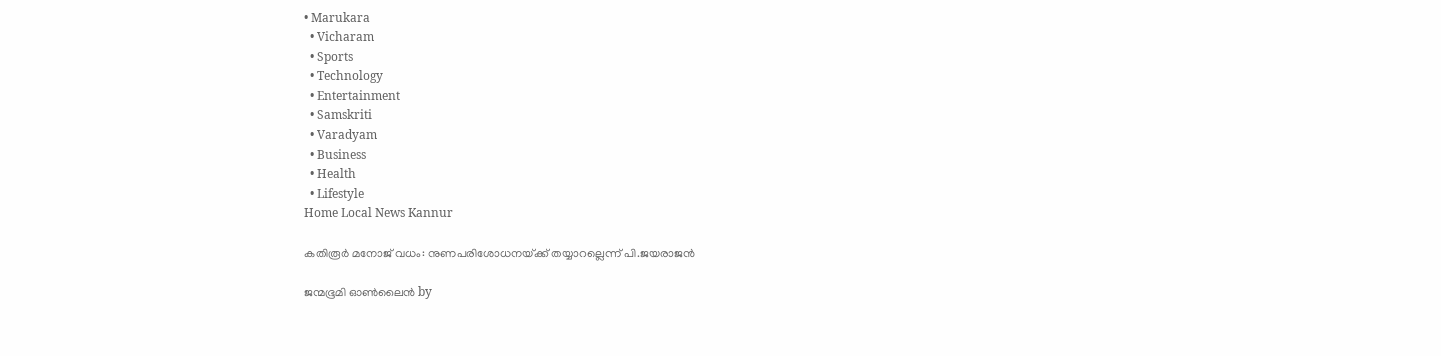• Marukara
  • Vicharam
  • Sports
  • Technology
  • Entertainment
  • Samskriti
  • Varadyam
  • Business
  • Health
  • Lifestyle
Home Local News Kannur

കതിരൂര്‍ മനോജ്‌ വധം: നുണപരിശോധനയ്‌ക്ക്‌ തയ്യാറല്ലെന്ന്‌ പി.ജയരാജന്‍

ജന്മഭൂമി ഓണ്‍ലൈന്‍ by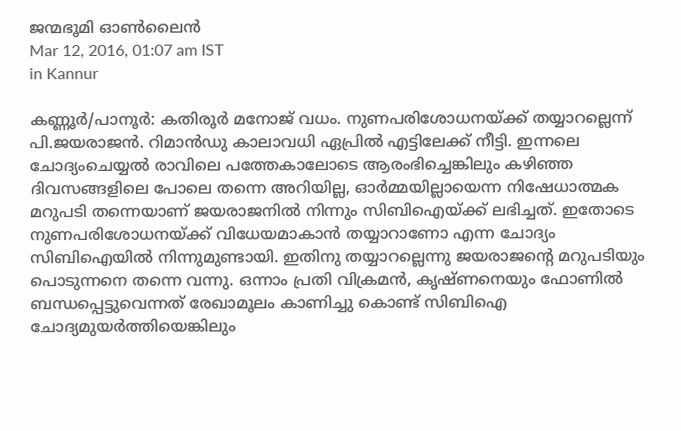ജന്മഭൂമി ഓണ്‍ലൈന്‍
Mar 12, 2016, 01:07 am IST
in Kannur

കണ്ണൂര്‍/പാനൂര്‍: കതിരൂര്‍ മനോജ്‌ വധം. നുണപരിശോധനയ്‌ക്ക്‌ തയ്യാറല്ലെന്ന്‌ പി.ജയരാജന്‍. റിമാന്‍ഡു കാലാവധി ഏപ്രില്‍ എട്ടിലേക്ക്‌ നീട്ടി. ഇന്നലെ ചോദ്യംചെയ്യല്‍ രാവിലെ പത്തേകാലോടെ ആരംഭിച്ചെങ്കിലും കഴിഞ്ഞ ദിവസങ്ങളിലെ പോലെ തന്നെ അറിയില്ല, ഓര്‍മ്മയില്ലായെന്ന നിഷേധാത്മക മറുപടി തന്നെയാണ്‌ ജയരാജനില്‍ നിന്നും സിബിഐയ്‌ക്ക്‌ ലഭിച്ചത്‌. ഇതോടെ നുണപരിശോധനയ്‌ക്ക്‌ വിധേയമാകാന്‍ തയ്യാറാണോ എന്ന ചോദ്യം സിബിഐയില്‍ നിന്നുമുണ്ടായി. ഇതിനു തയ്യാറല്ലെന്നു ജയരാജന്റെ മറുപടിയും പൊടുന്നനെ തന്നെ വന്നു. ഒന്നാം പ്രതി വിക്രമന്‍, കൃഷ്‌ണനെയും ഫോണില്‍ ബന്ധപ്പെട്ടുവെന്നത്‌ രേഖാമൂലം കാണിച്ചു കൊണ്ട്‌ സിബിഐ ചോദ്യമുയര്‍ത്തിയെങ്കിലും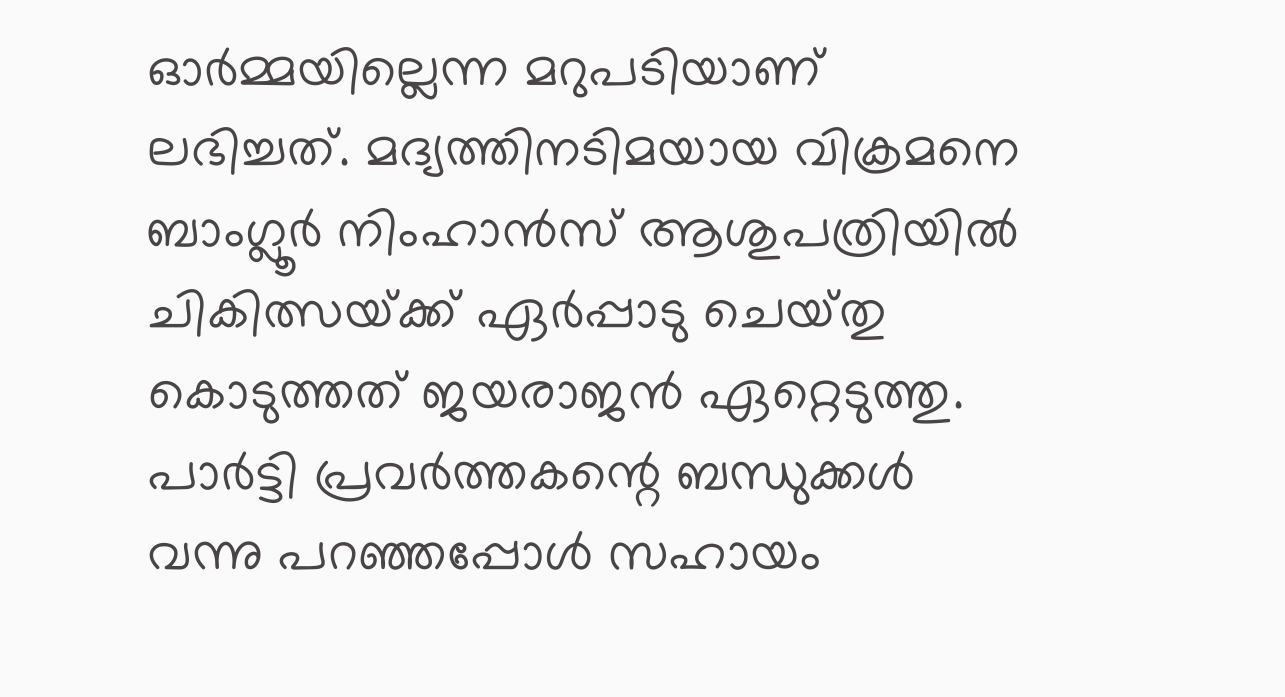ഓര്‍മ്മയില്ലെന്ന മറുപടിയാണ്‌ ലഭിച്ചത്‌. മദ്യത്തിനടിമയായ വിക്രമനെ ബാംഗ്ലൂര്‍ നിംഹാന്‍സ്‌ ആശുപത്രിയില്‍ ചികിത്സയ്‌ക്ക്‌ ഏര്‍പ്പാടു ചെയ്‌തു കൊടുത്തത്‌ ജയരാജന്‍ ഏറ്റെടുത്തു. പാര്‍ട്ടി പ്രവര്‍ത്തകന്റെ ബന്ധുക്കള്‍ വന്നു പറഞ്ഞപ്പോള്‍ സഹായം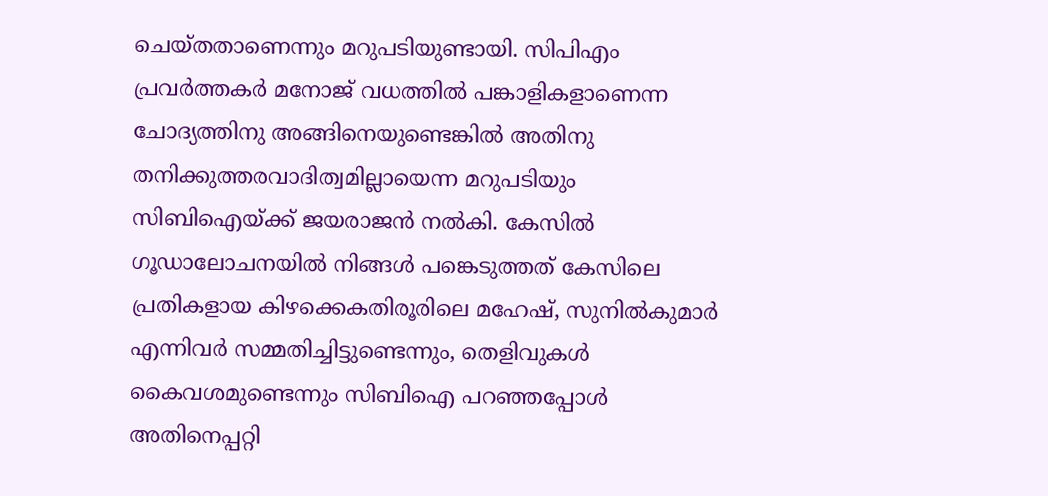ചെയ്‌തതാണെന്നും മറുപടിയുണ്ടായി. സിപിഎം പ്രവര്‍ത്തകര്‍ മനോജ്‌ വധത്തില്‍ പങ്കാളികളാണെന്ന ചോദ്യത്തിനു അങ്ങിനെയുണ്ടെങ്കില്‍ അതിനു തനിക്കുത്തരവാദിത്വമില്ലായെന്ന മറുപടിയും സിബിഐയ്‌ക്ക്‌ ജയരാജന്‍ നല്‍കി. കേസില്‍ ഗൂഡാലോചനയില്‍ നിങ്ങള്‍ പങ്കെടുത്തത്‌ കേസിലെ പ്രതികളായ കിഴക്കെകതിരൂരിലെ മഹേഷ്‌, സുനില്‍കുമാര്‍ എന്നിവര്‍ സമ്മതിച്ചിട്ടുണ്ടെന്നും, തെളിവുകള്‍ കൈവശമുണ്ടെന്നും സിബിഐ പറഞ്ഞപ്പോള്‍ അതിനെപ്പറ്റി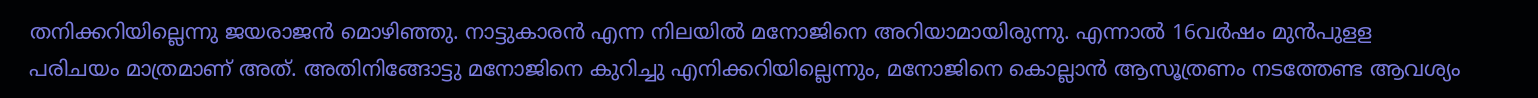തനിക്കറിയില്ലെന്നു ജയരാജന്‍ മൊഴിഞ്ഞു. നാട്ടുകാരന്‍ എന്ന നിലയില്‍ മനോജിനെ അറിയാമായിരുന്നു. എന്നാല്‍ 16വര്‍ഷം മുന്‍പുളള പരിചയം മാത്രമാണ്‌ അത്‌. അതിനിങ്ങോട്ടു മനോജിനെ കുറിച്ചു എനിക്കറിയില്ലെന്നും, മനോജിനെ കൊല്ലാന്‍ ആസൂത്രണം നടത്തേണ്ട ആവശ്യം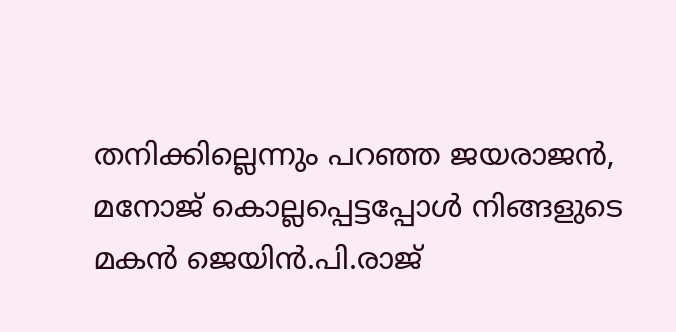തനിക്കില്ലെന്നും പറഞ്ഞ ജയരാജന്‍, മനോജ്‌ കൊല്ലപ്പെട്ടപ്പോള്‍ നിങ്ങളുടെ മകന്‍ ജെയിന്‍.പി.രാജ്‌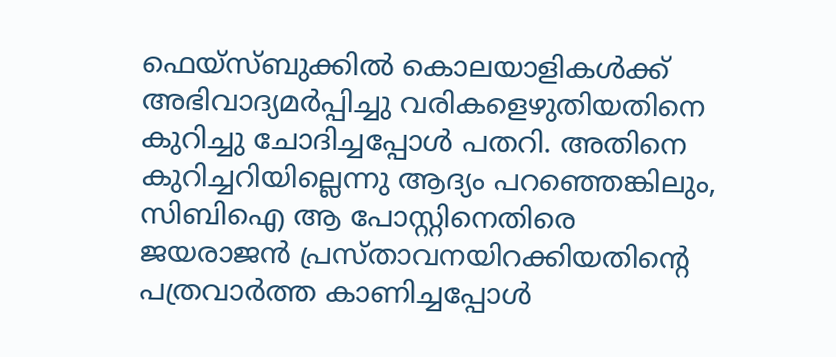ഫെയ്‌സ്‌ബുക്കില്‍ കൊലയാളികള്‍ക്ക്‌ അഭിവാദ്യമര്‍പ്പിച്ചു വരികളെഴുതിയതിനെ കുറിച്ചു ചോദിച്ചപ്പോള്‍ പതറി. അതിനെ കുറിച്ചറിയില്ലെന്നു ആദ്യം പറഞ്ഞെങ്കിലും, സിബിഐ ആ പോസ്റ്റിനെതിരെ ജയരാജന്‍ പ്രസ്‌താവനയിറക്കിയതിന്റെ പത്രവാര്‍ത്ത കാണിച്ചപ്പോള്‍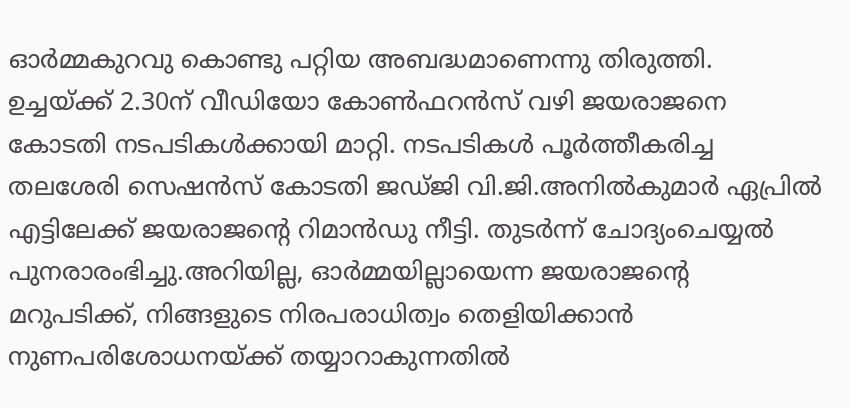ഓര്‍മ്മകുറവു കൊണ്ടു പറ്റിയ അബദ്ധമാണെന്നു തിരുത്തി. ഉച്ചയ്‌ക്ക്‌ 2.30ന്‌ വീഡിയോ കോണ്‍ഫറന്‍സ്‌ വഴി ജയരാജനെ കോടതി നടപടികള്‍ക്കായി മാറ്റി. നടപടികള്‍ പൂര്‍ത്തീകരിച്ച തലശേരി സെഷന്‍സ്‌ കോടതി ജഡ്‌ജി വി.ജി.അനില്‍കുമാര്‍ ഏപ്രില്‍ എട്ടിലേക്ക്‌ ജയരാജന്റെ റിമാന്‍ഡു നീട്ടി. തുടര്‍ന്ന്‌ ചോദ്യംചെയ്യല്‍ പുനരാരംഭിച്ചു.അറിയില്ല, ഓര്‍മ്മയില്ലായെന്ന ജയരാജന്റെ മറുപടിക്ക്‌, നിങ്ങളുടെ നിരപരാധിത്വം തെളിയിക്കാന്‍ നുണപരിശോധനയ്‌ക്ക്‌ തയ്യാറാകുന്നതില്‍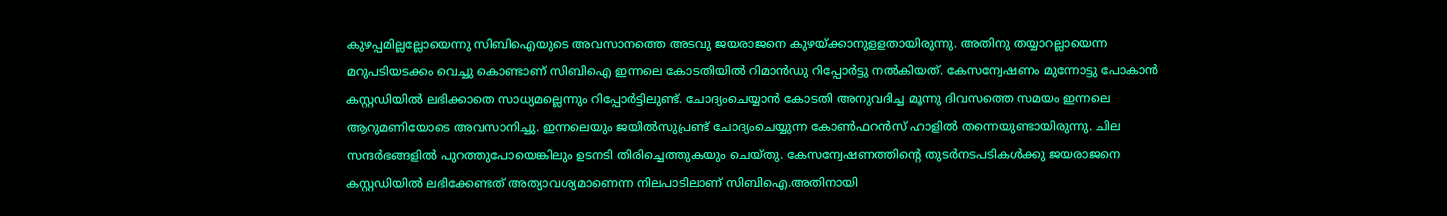കുഴപ്പമില്ലല്ലോയെന്നു സിബിഐയുടെ അവസാനത്തെ അടവു ജയരാജനെ കുഴയ്‌ക്കാനുളളതായിരുന്നു. അതിനു തയ്യാറല്ലായെന്ന മറുപടിയടക്കം വെച്ചു കൊണ്ടാണ്‌ സിബിഐ ഇന്നലെ കോടതിയില്‍ റിമാന്‍ഡു റിപ്പോര്‍ട്ടു നല്‍കിയത്‌. കേസന്വേഷണം മുന്നോട്ടു പോകാന്‍ കസ്റ്റഡിയില്‍ ലഭിക്കാതെ സാധ്യമല്ലെന്നും റിപ്പോര്‍ട്ടിലുണ്ട്‌. ചോദ്യംചെയ്യാന്‍ കോടതി അനുവദിച്ച മൂന്നു ദിവസത്തെ സമയം ഇന്നലെ ആറുമണിയോടെ അവസാനിച്ചു. ഇന്നലെയും ജയില്‍സുപ്രണ്ട്‌ ചോദ്യംചെയ്യുന്ന കോണ്‍ഫറന്‍സ്‌ ഹാളില്‍ തന്നെയുണ്ടായിരുന്നു. ചില സന്ദര്‍ഭങ്ങളില്‍ പുറത്തുപോയെങ്കിലും ഉടനടി തിരിച്ചെത്തുകയും ചെയ്‌തു. കേസന്വേഷണത്തിന്റെ തുടര്‍നടപടികള്‍ക്കു ജയരാജനെ കസ്റ്റഡിയില്‍ ലഭിക്കേണ്ടത്‌ അത്യാവശ്യമാണെന്ന നിലപാടിലാണ്‌ സിബിഐ.അതിനായി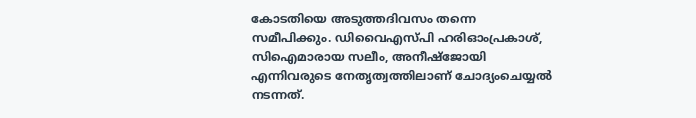കോടതിയെ അടുത്തദിവസം തന്നെ സമീപിക്കും. ഡിവൈഎസ്‌പി ഹരിഓംപ്രകാശ്‌, സിഐമാരായ സലീം, അനീഷ്‌ജോയി എന്നിവരുടെ നേതൃത്വത്തിലാണ്‌ ചോദ്യംചെയ്യല്‍ നടന്നത്‌.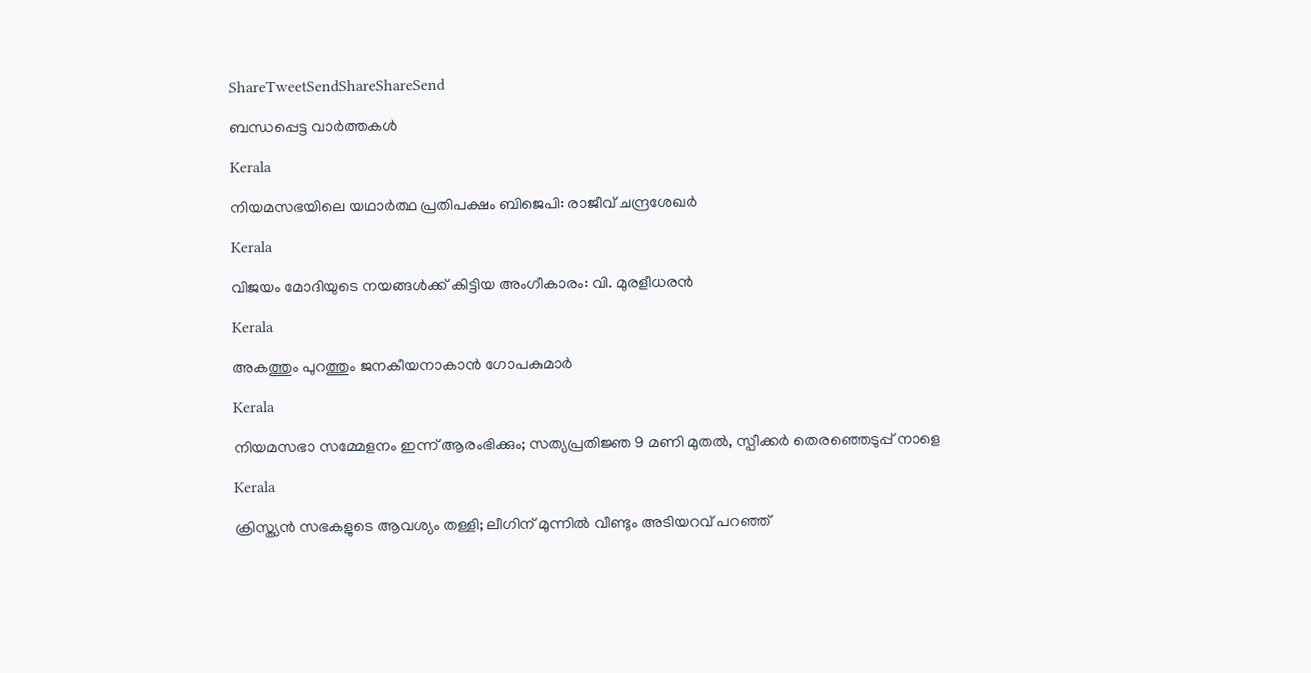ShareTweetSendShareShareSend

ബന്ധപ്പെട്ട വാര്‍ത്തകള്‍

Kerala

നിയമസഭയിലെ യഥാര്‍ത്ഥ പ്രതിപക്ഷം ബിജെപി: രാജീവ് ചന്ദ്രശേഖര്‍

Kerala

വിജയം മോദിയുടെ നയങ്ങള്‍ക്ക് കിട്ടിയ അംഗീകാരം: വി. മുരളീധരന്‍

Kerala

അകത്തും പുറത്തും ജനകീയനാകാന്‍ ഗോപകുമാര്‍

Kerala

നിയമസഭാ സമ്മേളനം ഇന്ന് ആരംഭിക്കും; സത്യപ്രതിജ്ഞ 9 മണി മുതല്‍, സ്പീക്കര്‍ തെരഞ്ഞെടുപ്പ് നാളെ

Kerala

ക്രിസ്ത്യന്‍ സഭകളുടെ ആവശ്യം തള്ളി; ലീഗിന് മുന്നില്‍ വീണ്ടും അടിയറവ് പറഞ്ഞ്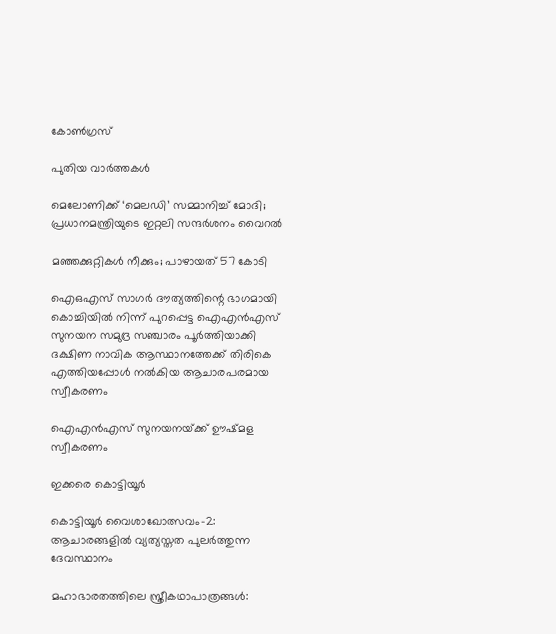കോണ്‍ഗ്രസ്

പുതിയ വാര്‍ത്തകള്‍

മെലോണിക്ക് ‘മെലഡി’ സമ്മാനിച്ച് മോദി; പ്രധാനമന്ത്രിയുടെ ഇറ്റലി സന്ദര്‍ശനം വൈറല്‍

മഞ്ഞക്കുറ്റികള്‍ നീക്കും; പാഴായത് 57 കോടി

ഐഒഎസ് സാഗര്‍ ദൗത്യത്തിന്റെ ഭാഗമായി കൊച്ചിയില്‍ നിന്ന് പുറപ്പെട്ട ഐഎന്‍എസ് സുനയന സമുദ്ര സഞ്ചാരം പൂര്‍ത്തിയാക്കി ദക്ഷിണ നാവിക ആസ്ഥാനത്തേക്ക് തിരികെ എത്തിയപ്പോള്‍ നല്‍കിയ ആചാരപരമായ സ്വീകരണം

ഐഎന്‍എസ് സുനയനയ്‌ക്ക് ഊഷ്മള സ്വീകരണം

ഇക്കരെ കൊട്ടിയൂര്‍

കൊട്ടിയൂര്‍ വൈശാഖോത്സവം-2: ആചാരങ്ങളില്‍ വ്യത്യസ്തത പുലര്‍ത്തുന്ന ദേവസ്ഥാനം

മഹാഭാരതത്തിലെ സ്ത്രീകഥാപാത്രങ്ങള്‍: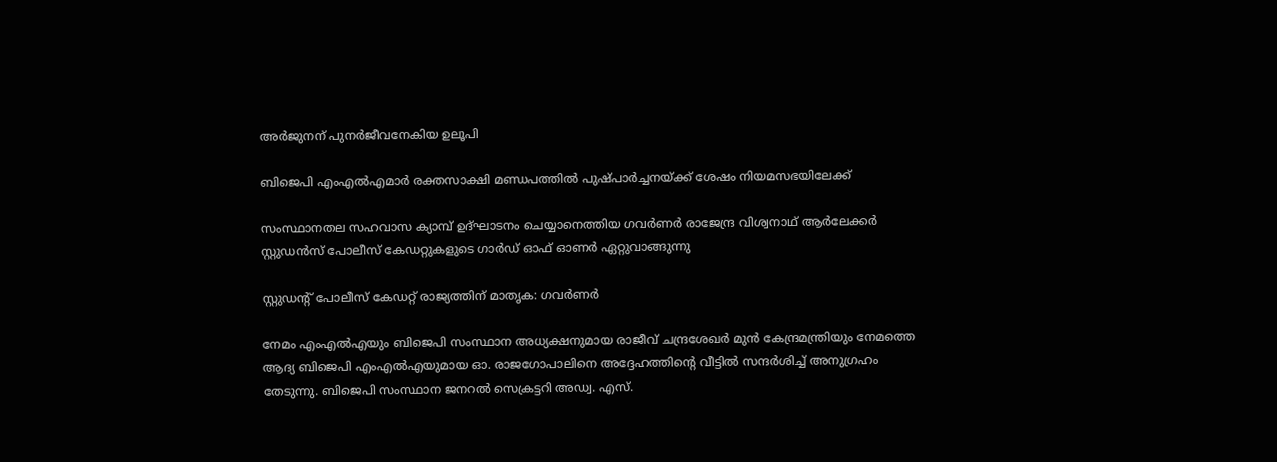അര്‍ജുനന് പുനര്‍ജീവനേകിയ ഉലൂപി

ബിജെപി എംഎല്‍എമാര്‍ രക്തസാക്ഷി മണ്ഡപത്തില്‍ പുഷ്പാര്‍ച്ചനയ്‌ക്ക് ശേഷം നിയമസഭയിലേക്ക്

സംസ്ഥാനതല സഹവാസ ക്യാമ്പ് ഉദ്ഘാടനം ചെയ്യാനെത്തിയ ഗവര്‍ണര്‍ രാജേന്ദ്ര വിശ്വനാഥ് ആര്‍ലേക്കര്‍ സ്റ്റുഡന്‍സ് പോലീസ് കേഡറ്റുകളുടെ ഗാര്‍ഡ് ഓഫ് ഓണര്‍ ഏറ്റുവാങ്ങുന്നു

സ്റ്റുഡന്റ് പോലീസ് കേഡറ്റ് രാജ്യത്തിന് മാതൃക: ഗവര്‍ണര്‍

നേമം എംഎല്‍എയും ബിജെപി സംസ്ഥാന അധ്യക്ഷനുമായ രാജീവ് ചന്ദ്രശേഖര്‍ മുന്‍ കേന്ദ്രമന്ത്രിയും നേമത്തെ ആദ്യ ബിജെപി എംഎല്‍എയുമായ ഓ. രാജഗോപാലിനെ അദ്ദേഹത്തിന്റെ വീട്ടില്‍ സന്ദര്‍ശിച്ച് അനുഗ്രഹം തേടുന്നു. ബിജെപി സംസ്ഥാന ജനറല്‍ സെക്രട്ടറി അഡ്വ. എസ്.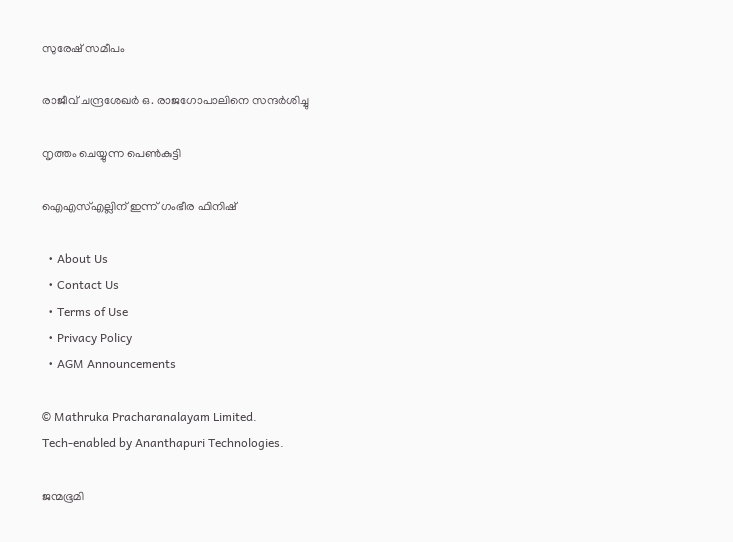സുരേഷ് സമീപം

രാജീവ് ചന്ദ്രശേഖര്‍ ഒ. രാജഗോപാലിനെ സന്ദര്‍ശിച്ചു

നൃത്തം ചെയ്യുന്ന പെണ്‍കുട്ടി

ഐഎസ്എല്ലിന് ഇന്ന് ഗംഭീര ഫിനിഷ്

  • About Us
  • Contact Us
  • Terms of Use
  • Privacy Policy
  • AGM Announcements

© Mathruka Pracharanalayam Limited.
Tech-enabled by Ananthapuri Technologies.

ജന്മഭൂമി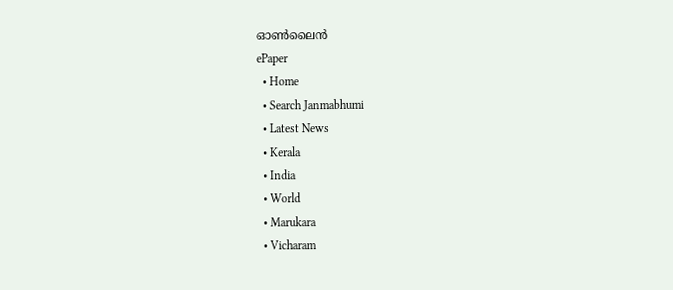ഓണ്‍ലൈന്‍
ePaper
  • Home
  • Search Janmabhumi
  • Latest News
  • Kerala
  • India
  • World
  • Marukara
  • Vicharam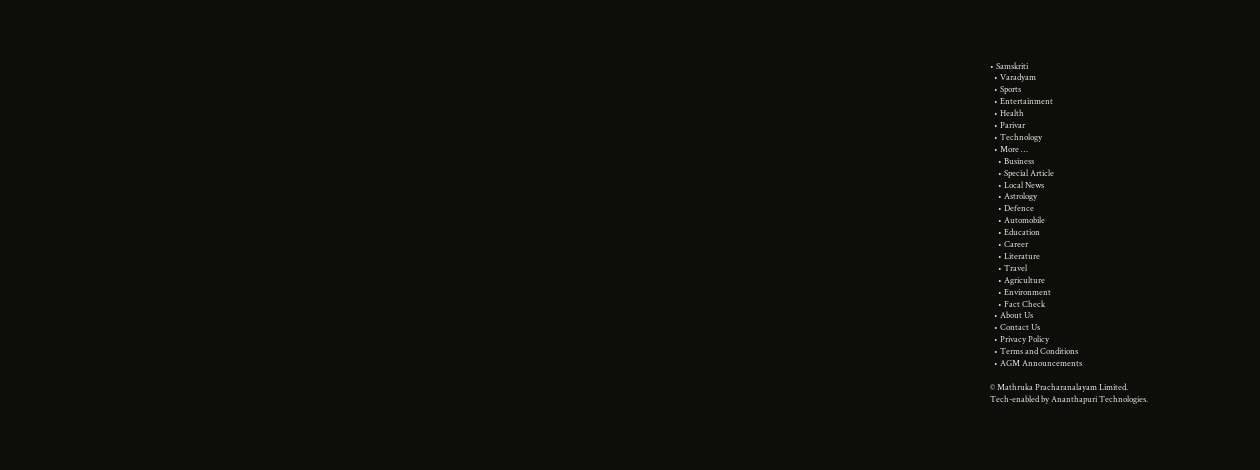• Samskriti
  • Varadyam
  • Sports
  • Entertainment
  • Health
  • Parivar
  • Technology
  • More …
    • Business
    • Special Article
    • Local News
    • Astrology
    • Defence
    • Automobile
    • Education
    • Career
    • Literature
    • Travel
    • Agriculture
    • Environment
    • Fact Check
  • About Us
  • Contact Us
  • Privacy Policy
  • Terms and Conditions
  • AGM Announcements

© Mathruka Pracharanalayam Limited.
Tech-enabled by Ananthapuri Technologies.